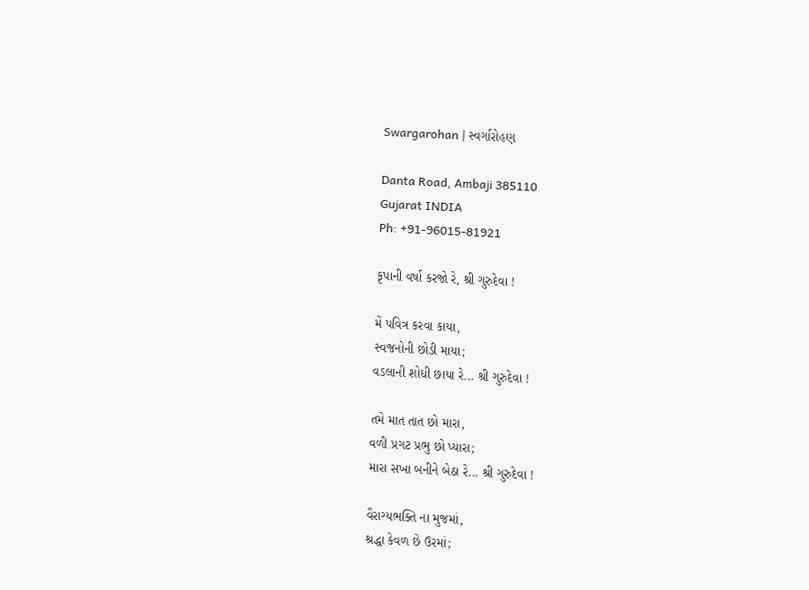Swargarohan | સ્વર્ગારોહણ

Danta Road, Ambaji 385110
Gujarat INDIA
Ph: +91-96015-81921

કૃપાની વર્ષા કરજો રે, શ્રી ગુરુદેવા !

મેં પવિત્ર કરવા કાયા,
સ્વજનોની છોડી માયા;
વડલાની શોધી છાયા રે... શ્રી ગુરુદેવા !

તમે માત તાત છો મારા,
વળી પ્રગટ પ્રભુ છો પ્યારા;
મારા સખા બનીને બેઠા રે... શ્રી ગુરુદેવા !

વૈરાગ્યભક્તિ ના મુજમાં,
શ્રદ્ધા કેવળ છે ઉરમાં;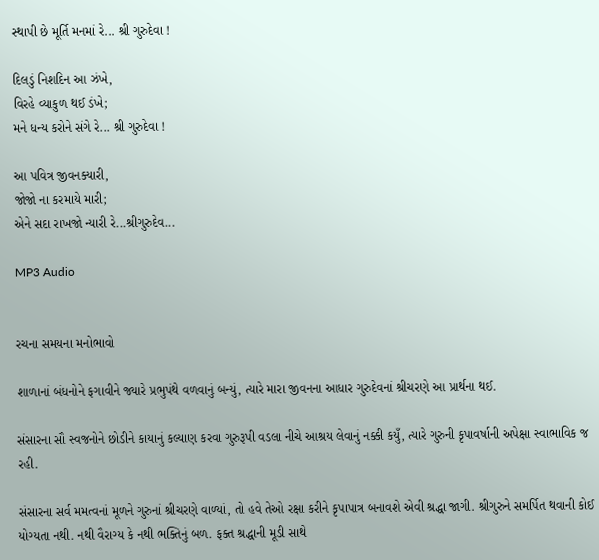સ્થાપી છે મૂર્તિ મનમાં રે... શ્રી ગુરુદેવા !

દિલડું નિશદિન આ ઝંખે,
વિરહે વ્યાકુળ થઈ ડંખે;
મને ધન્ય કરોને સંગે રે... શ્રી ગુરુદેવા !

આ પવિત્ર જીવનક્યારી,
જોજો ના કરમાયે મારી;
એને સદા રાખજો ન્યારી રે...શ્રીગુરુદેવ...

MP3 Audio


રચના સમયના મનોભાવો

શાળાનાં બંધનોને ફગાવીને જ્યારે પ્રભુપંથે વળવાનું બન્યું, ત્યારે મારા જીવનના આધાર ગુરુદેવનાં શ્રીચરણે આ પ્રાર્થના થઈ.

સંસારના સૌ સ્વજનોને છોડીને કાયાનું કલ્યાણ કરવા ગુરુરૂપી વડલા નીચે આશ્રય લેવાનું નક્કી કયુઁ, ત્યારે ગુરુની કૃપાવર્ષાની અપેક્ષા સ્વાભાવિક જ રહી.

સંસારના સર્વ મમત્વનાં મૂળને ગુરુનાં શ્રીચરણે વાળ્યાં, તો હવે તેઓ રક્ષા કરીને કૃપાપાત્ર બનાવશે એવી શ્રદ્ધા જાગી. શ્રીગુરુને સમર્પિત થવાની કોઈ યોગ્યતા નથી. નથી વૈરાગ્ય કે નથી ભક્તિનું બળ. ફક્ત શ્રદ્ધાની મૂડી સાથે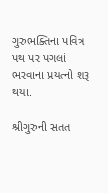ગુરુભક્તિના પવિત્ર પથ પર પગલાં ભરવાના પ્રયત્નો શરૂ થયા.

શ્રીગુરુની સતત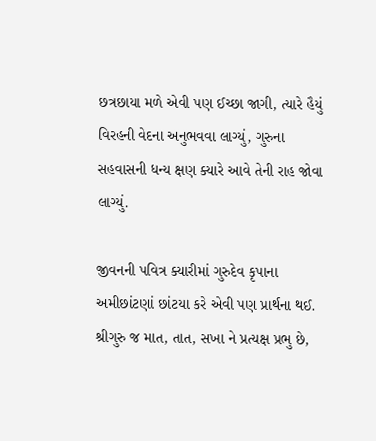છત્રછાયા મળે એવી પણ ઈચ્છા જાગી, ત્યારે હૈયું વિરહની વેદના અનુભવવા લાગ્યું, ગુરુના સહવાસની ધન્ય ક્ષણ ક્યારે આવે તેની રાહ જોવા લાગ્યું.

જીવનની પવિત્ર ક્યારીમાં ગુરુદેવ કૃપાના અમીછાંટણાં છાંટયા કરે એવી પણ પ્રાર્થના થઈ. શ્રીગુરુ જ માત, તાત, સખા ને પ્રત્યક્ષ પ્રભુ છે,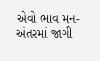એવો ભાવ મન-અંતરમાં જાગી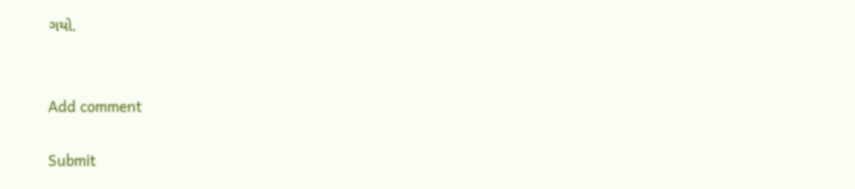ગયો.


Add comment

Submit